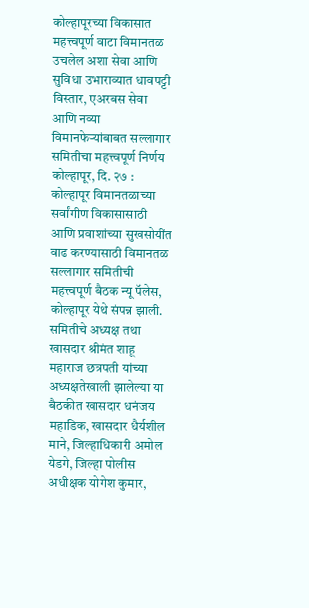कोल्हापूरच्या विकासात महत्त्वपूर्ण वाटा विमानतळ उचलेल अशा सेवा आणि सुविधा उभाराव्यात धावपट्टी विस्तार, एअरबस सेवा आणि नव्या विमानफेऱ्यांबाबत सल्लागार समितीचा महत्त्वपूर्ण निर्णय
कोल्हापूर, दि. २७ : कोल्हापूर विमानतळाच्या सर्वांगीण विकासासाठी आणि प्रवाशांच्या सुखसोयींत वाढ करण्यासाठी विमानतळ सल्लागार समितीची महत्त्वपूर्ण बैठक न्यू पॅलेस, कोल्हापूर येथे संपन्न झाली. समितीचे अध्यक्ष तथा खासदार श्रीमंत शाहू महाराज छत्रपती यांच्या अध्यक्षतेखाली झालेल्या या बैठकीत खासदार धनंजय महाडिक, खासदार धैर्यशील माने, जिल्हाधिकारी अमोल येडगे, जिल्हा पोलीस अधीक्षक योगेश कुमार,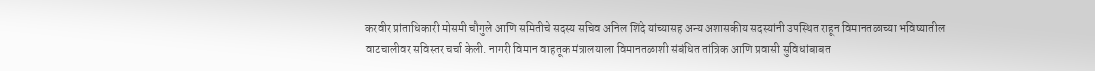करवीर प्रांताधिकारी मोसमी चौगुले आणि समितीचे सदस्य सचिव अनिल शिंदे यांच्यासह अन्य अशासकीय सदस्यांनी उपस्थित राहून विमानतळाच्या भविष्यातील वाटचालीवर सविस्तर चर्चा केली. नागरी विमान वाहतूक मंत्रालयाला विमानतळाशी संबंधित तांत्रिक आणि प्रवासी सुविधांबाबत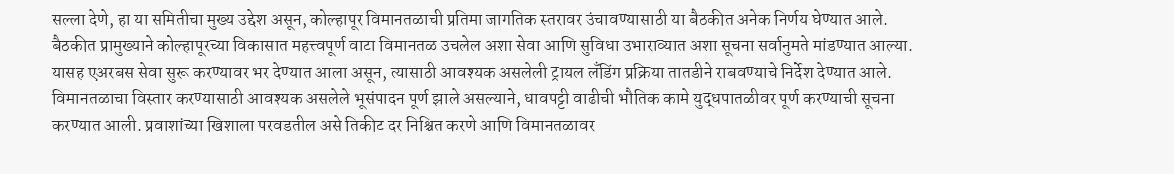सल्ला देणे, हा या समितीचा मुख्य उद्देश असून, कोल्हापूर विमानतळाची प्रतिमा जागतिक स्तरावर उंचावण्यासाठी या बैठकीत अनेक निर्णय घेण्यात आले.
बैठकीत प्रामुख्याने कोल्हापूरच्या विकासात महत्त्वपूर्ण वाटा विमानतळ उचलेल अशा सेवा आणि सुविधा उभाराव्यात अशा सूचना सर्वानुमते मांडण्यात आल्या. यासह एअरबस सेवा सुरू करण्यावर भर देण्यात आला असून, त्यासाठी आवश्यक असलेली ट्रायल लँडिंग प्रक्रिया तातडीने राबवण्याचे निर्देश देण्यात आले. विमानतळाचा विस्तार करण्यासाठी आवश्यक असलेले भूसंपादन पूर्ण झाले असल्याने, धावपट्टी वाढीची भौतिक कामे युद्धपातळीवर पूर्ण करण्याची सूचना करण्यात आली. प्रवाशांच्या खिशाला परवडतील असे तिकीट दर निश्चित करणे आणि विमानतळावर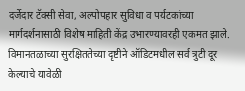दर्जेदार टॅक्सी सेवा, अल्पोपहार सुविधा व पर्यटकांच्या मार्गदर्शनासाठी विशेष माहिती केंद्र उभारण्यावरही एकमत झाले. विमानतळाच्या सुरक्षिततेच्या दृष्टीने ऑडिटमधील सर्व त्रुटी दूर केल्याचे यावेळी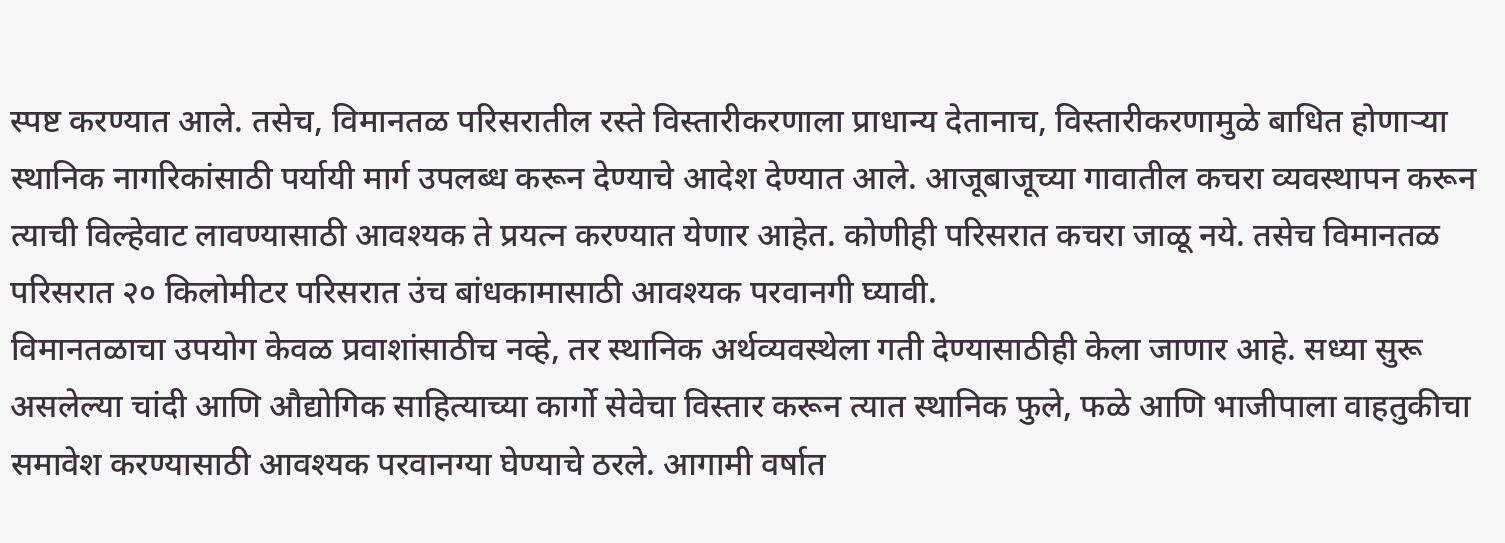स्पष्ट करण्यात आले. तसेच, विमानतळ परिसरातील रस्ते विस्तारीकरणाला प्राधान्य देतानाच, विस्तारीकरणामुळे बाधित होणाऱ्या स्थानिक नागरिकांसाठी पर्यायी मार्ग उपलब्ध करून देण्याचे आदेश देण्यात आले. आजूबाजूच्या गावातील कचरा व्यवस्थापन करून त्याची विल्हेवाट लावण्यासाठी आवश्यक ते प्रयत्न करण्यात येणार आहेत. कोणीही परिसरात कचरा जाळू नये. तसेच विमानतळ परिसरात २० किलोमीटर परिसरात उंच बांधकामासाठी आवश्यक परवानगी घ्यावी.
विमानतळाचा उपयोग केवळ प्रवाशांसाठीच नव्हे, तर स्थानिक अर्थव्यवस्थेला गती देण्यासाठीही केला जाणार आहे. सध्या सुरू असलेल्या चांदी आणि औद्योगिक साहित्याच्या कार्गो सेवेचा विस्तार करून त्यात स्थानिक फुले, फळे आणि भाजीपाला वाहतुकीचा समावेश करण्यासाठी आवश्यक परवानग्या घेण्याचे ठरले. आगामी वर्षात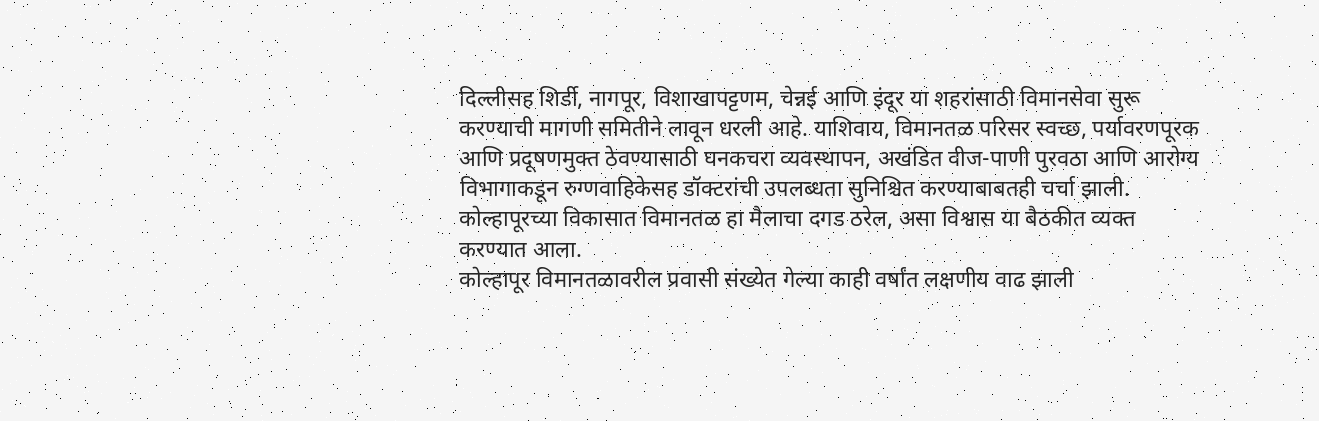दिल्लीसह शिर्डी, नागपूर, विशाखापट्टणम, चेन्नई आणि इंदूर या शहरांसाठी विमानसेवा सुरू करण्याची मागणी समितीने लावून धरली आहे. याशिवाय, विमानतळ परिसर स्वच्छ, पर्यावरणपूरक आणि प्रदूषणमुक्त ठेवण्यासाठी घनकचरा व्यवस्थापन, अखंडित वीज-पाणी पुरवठा आणि आरोग्य विभागाकडून रुग्णवाहिकेसह डॉक्टरांची उपलब्धता सुनिश्चित करण्याबाबतही चर्चा झाली. कोल्हापूरच्या विकासात विमानतळ हा मैलाचा दगड ठरेल, असा विश्वास या बैठकीत व्यक्त करण्यात आला.
कोल्हापूर विमानतळावरील प्रवासी संख्येत गेल्या काही वर्षांत लक्षणीय वाढ झाली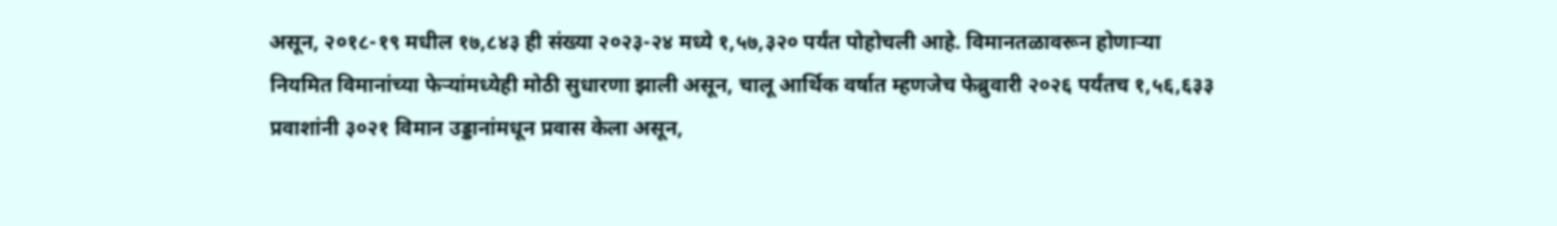असून, २०१८-१९ मधील १७,८४३ ही संख्या २०२३-२४ मध्ये १,५७,३२० पर्यंत पोहोचली आहे. विमानतळावरून होणाऱ्या नियमित विमानांच्या फेऱ्यांमध्येही मोठी सुधारणा झाली असून, चालू आर्थिक वर्षात म्हणजेच फेब्रुवारी २०२६ पर्यंतच १,५६,६३३ प्रवाशांनी ३०२१ विमान उड्डानांमधून प्रवास केला असून,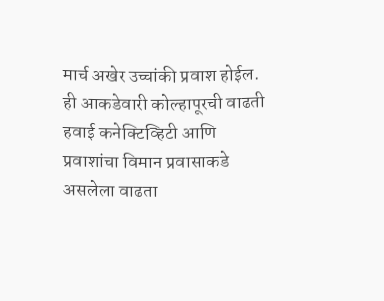मार्च अखेर उच्चांकी प्रवाश होईल. ही आकडेवारी कोल्हापूरची वाढती हवाई कनेक्टिव्हिटी आणि प्रवाशांचा विमान प्रवासाकडे असलेला वाढता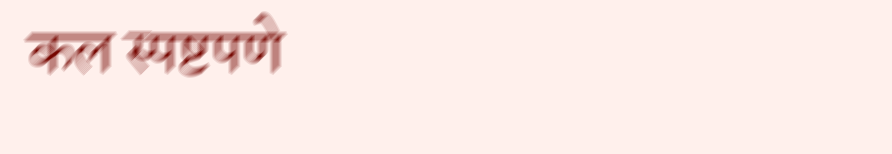कल स्पष्टपणे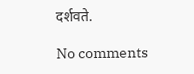दर्शवते.

No comments